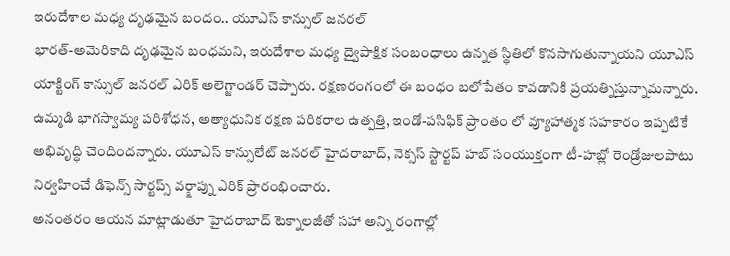ఇరుదేశాల మధ్య దృఢమైన బందం.. యూఎస్ కాన్సుల్ జనరల్
భారత్-అమెరికాది దృఢమైన బంధమని, ఇరుదేశాల మధ్య ద్వైపాక్షిక సంబంధాలు ఉన్నత స్థితిలో కొనసాగుతున్నాయని యూఎస్ యాక్టింగ్ కాన్సుల్ జనరల్ ఎరిక్ అలెగ్జాండర్ చెప్పారు. రక్షణరంగంలో ఈ బంధం బలోపేతం కావడానికి ప్రయత్నిస్తున్నామన్నారు. ఉమ్మడి భాగస్వామ్య పరిశోధన, అత్యాధునిక రక్షణ పరికరాల ఉత్పత్తి, ఇండో-పసిఫిక్ ప్రాంతం లో వ్యూహాత్మక సహకారం ఇప్పటికే అభివృద్ధి చెందిందన్నారు. యూఎస్ కాన్సులేట్ జనరల్ హైదరాబాద్, నెక్సస్ స్టార్టప్ హబ్ సంయుక్తంగా టీ-హబ్లో రెండ్రోజులపాటు నిర్వహించే డిఫెన్స్ సార్టప్స్ వర్క్షాప్ను ఎరిక్ ప్రారంభించారు.
అనంతరం ఆయన మాట్లాడుతూ హైదరాబాద్ టెక్నాలజీతో సహా అన్ని రంగాల్లో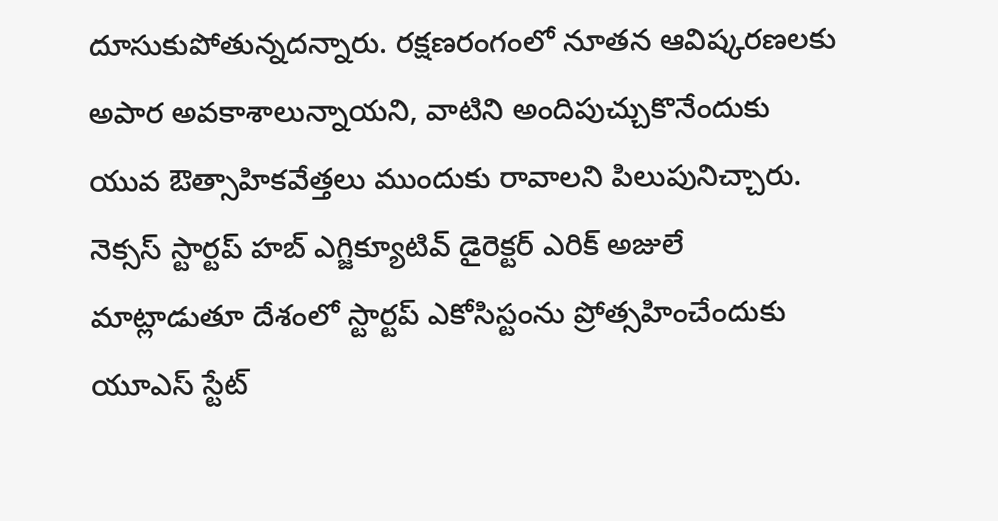దూసుకుపోతున్నదన్నారు. రక్షణరంగంలో నూతన ఆవిష్కరణలకు అపార అవకాశాలున్నాయని, వాటిని అందిపుచ్చుకొనేందుకు యువ ఔత్సాహికవేత్తలు ముందుకు రావాలని పిలుపునిచ్చారు. నెక్సస్ స్టార్టప్ హబ్ ఎగ్జిక్యూటివ్ డైరెక్టర్ ఎరిక్ అజులే మాట్లాడుతూ దేశంలో స్టార్టప్ ఎకోసిస్టంను ప్రోత్సహించేందుకు యూఎస్ స్టేట్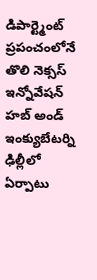డిపార్ట్మెంట్ ప్రపంచంలోనే తొలి నెక్సస్ ఇన్నోవేషన్ హబ్ అండ్ ఇంక్యుబేటర్ని ఢిల్లీలో ఏర్పాటు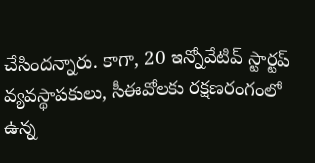చేసిందన్నారు. కాగా, 20 ఇన్నోవేటివ్ స్టార్టప్ వ్యవస్థాపకులు, సీఈవోలకు రక్షణరంగంలో ఉన్న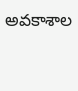అవకాశాల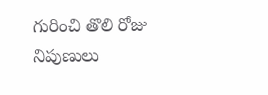గురించి తొలి రోజు నిపుణులు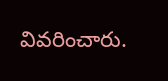వివరించారు.